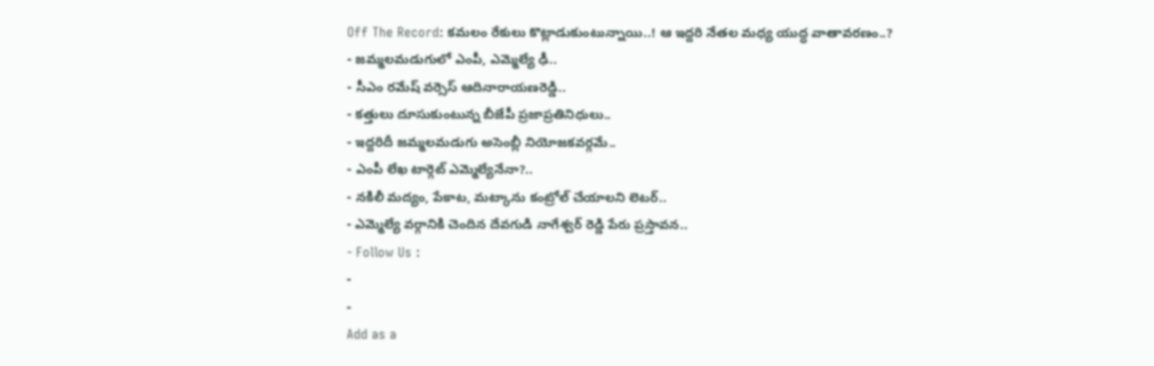Off The Record: కమలం రేకులు కొట్లాడుకుంటున్నాయి..! ఆ ఇద్దరి నేతల మధ్య యుద్ధ వాతావరణం..?
- జమ్మలమడుగులో ఎంపీ, ఎమ్మెల్యే ఢీ..
- సీఎం రమేష్ వర్సెస్ ఆదినారాయణరెడ్డి..
- కత్తులు దూసుకుంటున్న బీజేపీ ప్రజాప్రతినిధులు..
- ఇద్దరిదీ జమ్మలమడుగు అసెంబ్లీ నియోజకవర్గమే..
- ఎంపీ లేఖ టార్గెట్ ఎమ్మెల్యేనేనా?..
- నకిలీ మద్యం, పేకాట, మట్కాను కంట్రోల్ చేయాలని లెటర్..
- ఎమ్మెల్యే వర్గానికి చెందిన దేవగుడి నాగేశ్వర్ రెడ్డి పేరు ప్రస్తావన..
- Follow Us :
-
-
Add as a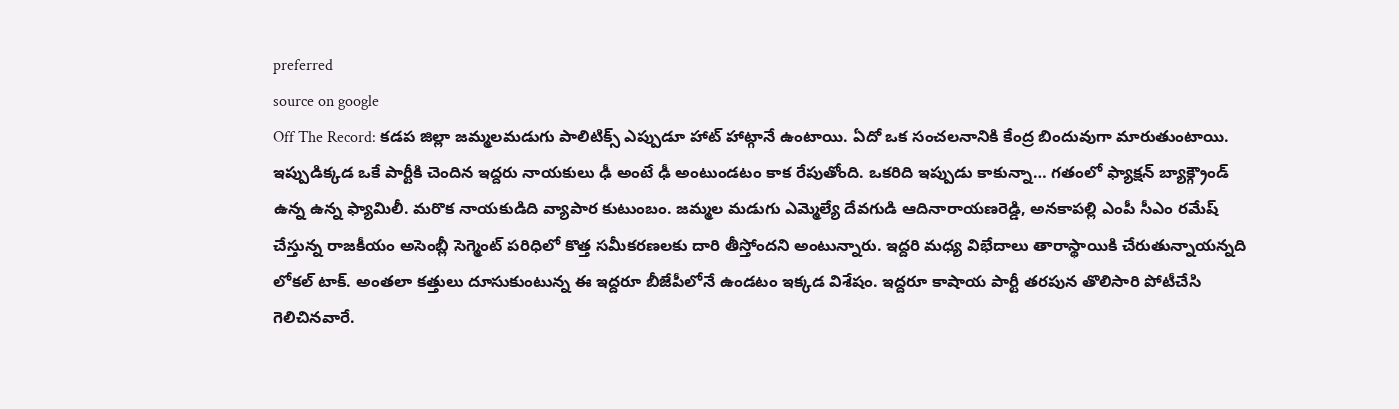preferred
source on google
Off The Record: కడప జిల్లా జమ్మలమడుగు పాలిటిక్స్ ఎప్పుడూ హాట్ హాట్గానే ఉంటాయి. ఏదో ఒక సంచలనానికి కేంద్ర బిందువుగా మారుతుంటాయి. ఇప్పుడిక్కడ ఒకే పార్టీకి చెందిన ఇద్దరు నాయకులు ఢీ అంటే ఢీ అంటుండటం కాక రేపుతోంది. ఒకరిది ఇప్పుడు కాకున్నా… గతంలో ఫ్యాక్షన్ బ్యాక్గ్రౌండ్ ఉన్న ఉన్న ఫ్యామిలీ. మరొక నాయకుడిది వ్యాపార కుటుంబం. జమ్మల మడుగు ఎమ్మెల్యే దేవగుడి ఆదినారాయణరెడ్డి, అనకాపల్లి ఎంపీ సీఎం రమేష్ చేస్తున్న రాజకీయం అసెంబ్లీ సెగ్మెంట్ పరిధిలో కొత్త సమీకరణలకు దారి తీస్తోందని అంటున్నారు. ఇద్దరి మధ్య విభేదాలు తారాస్థాయికి చేరుతున్నాయన్నది లోకల్ టాక్. అంతలా కత్తులు దూసుకుంటున్న ఈ ఇద్దరూ బీజేపీలోనే ఉండటం ఇక్కడ విశేషం. ఇద్దరూ కాషాయ పార్టీ తరపున తొలిసారి పోటీచేసి గెలిచినవారే.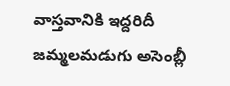వాస్తవానికి ఇద్దరిదీ జమ్మలమడుగు అసెంబ్లీ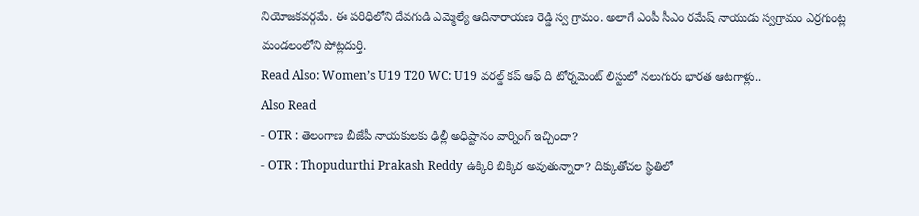నియోజకవర్గమే. ఈ పరిధిలోని దేవగుడి ఎమ్మెల్యే ఆదినారాయణ రెడ్డి స్వ గ్రామం. అలాగే ఎంపీ సీఎం రమేష్ నాయుడు స్వగ్రామం ఎర్రగుంట్ల మండలంలోని పోట్లదుర్తి.
Read Also: Women’s U19 T20 WC: U19 వరల్డ్ కప్ ఆఫ్ ది టోర్నమెంట్ లిస్టులో నలుగురు భారత ఆటగాళ్లు..
Also Read
- OTR : తెలంగాణ బీజేపీ నాయకులకు ఢిల్లీ అధిష్టానం వార్నింగ్ ఇచ్చిందా?
- OTR : Thopudurthi Prakash Reddy ఉక్కిరి బిక్కిర అవుతున్నారా? దిక్కుతోచల స్థితిలో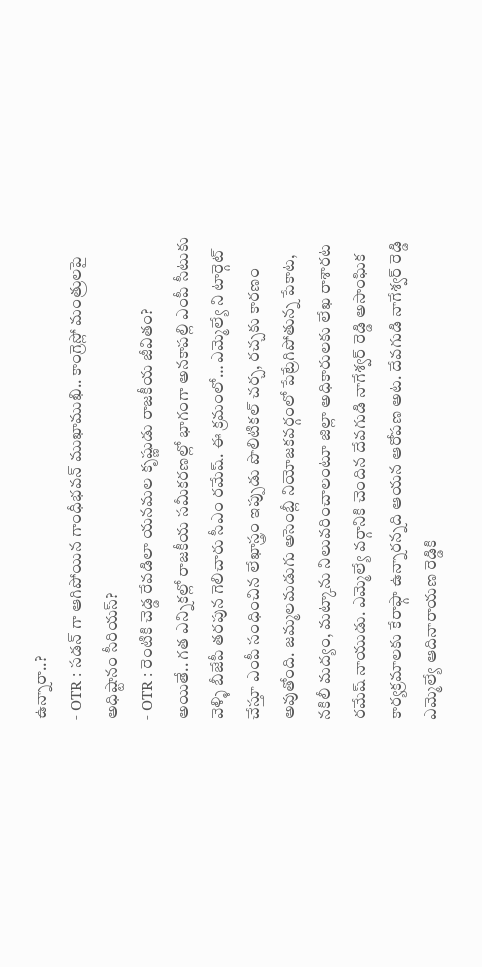ఉన్నారా..?
- OTR : సడన్ గా ఆగిపోయిన గాంధీభవన్ ముఖాముఖి.. కాంగ్రెస్లో మంత్రులపై అధిష్టానం సీరియస్?
- OTR : రెంటికి చెడ్డ రేవడిలా యనమల కృష్ణుడు రాజకీయ జీవితం?
అయితే.. గత ఎన్నికల్లో రాజకీయ సమీకరణల్లో భాగంగా అనకాపల్లి ఎంపీ సీటుకు వెళ్ళి బీజేపీ తరపున గెలిచారు సీఎం రమేష్. ఈ క్రమంలో… ఎమ్మెల్యే ని టార్గెట్ చేస్తూ ఎంపీ సంధించిన లేఖాస్త్రం ఇప్పుడు పొలిటికల్ చర్చ, రచ్చకు కారణం అవుతోంది. జమ్మలమడుగు అసెంబ్లీ నియోజకవర్గంలో పేట్రేగిపోతున్న పేకాట, నకిలీ మద్యం, మట్కాను నిలువరించాలంటూ జిల్లా అధికారులకు లేఖ రాశారట రమేష్ నాయుడు. ఎమ్మెల్యే వర్గానికి చెందిన దేవగుడి నాగేశ్వర్ రెడ్డి అసాంఘిక కార్యక్రమాలకు కేరాఫ్గా ఉన్నారన్నది ఆయన ఆరోపణ అట. దేవగుడి నాగేశ్వర్ రెడ్డి ఎమ్మెల్యే ఆదినారాయణ రెడ్డికి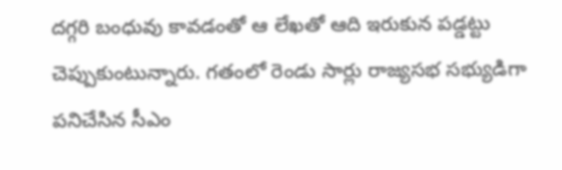దగ్గరి బంధువు కావడంతో ఆ లేఖతో ఆది ఇరుకున పడ్డట్టు చెప్పుకుంటున్నారు. గతంలో రెండు సార్లు రాజ్యసభ సభ్యుడిగా పనిచేసిన సీఎం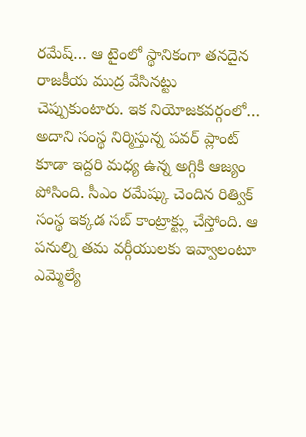రమేష్… ఆ టైంలో స్థానికంగా తనదైన రాజకీయ ముద్ర వేసినట్టు చెప్పుకుంటారు. ఇక నియోజకవర్గంలో… అదాని సంస్థ నిర్మిస్తున్న పవర్ ప్లాంట్ కూడా ఇద్దరి మధ్య ఉన్న అగ్గికి ఆజ్యం పోసింది. సీఎం రమేష్కు చెందిన రిత్విక్ సంస్థ ఇక్కడ సబ్ కాంట్రాక్ట్లు చేస్తోంది. ఆ పనుల్ని తమ వర్గీయులకు ఇవ్వాలంటూ ఎమ్మెల్యే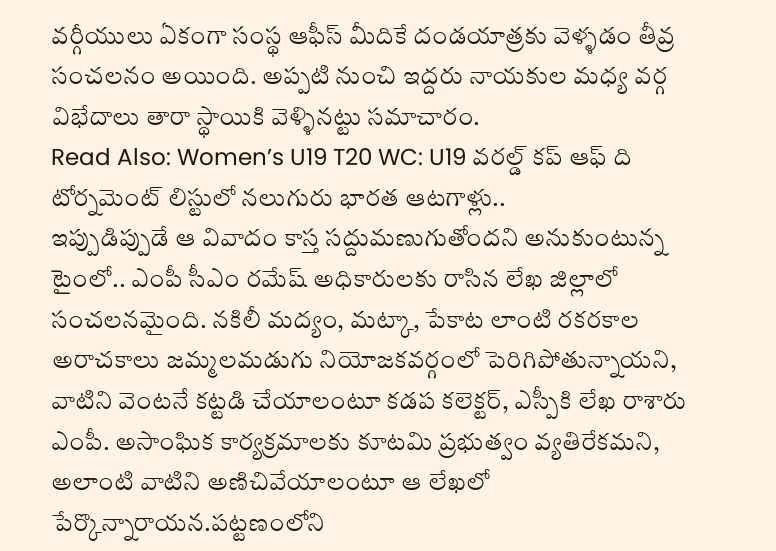వర్గీయులు ఏకంగా సంస్థ ఆఫీస్ మీదికే దండయాత్రకు వెళ్ళడం తీవ్ర సంచలనం అయింది. అప్పటి నుంచి ఇద్దరు నాయకుల మధ్య వర్గ విభేదాలు తారా స్థాయికి వెళ్ళినట్టు సమాచారం.
Read Also: Women’s U19 T20 WC: U19 వరల్డ్ కప్ ఆఫ్ ది టోర్నమెంట్ లిస్టులో నలుగురు భారత ఆటగాళ్లు..
ఇప్పుడిప్పుడే ఆ వివాదం కాస్త సద్దుమణుగుతోందని అనుకుంటున్న టైంలో.. ఎంపీ సీఎం రమేష్ అధికారులకు రాసిన లేఖ జిల్లాలో సంచలనమైంది. నకిలీ మద్యం, మట్కా, పేకాట లాంటి రకరకాల అరాచకాలు జమ్మలమడుగు నియోజకవర్గంలో పెరిగిపోతున్నాయని, వాటిని వెంటనే కట్టడి చేయాలంటూ కడప కలెక్టర్, ఎస్పీకి లేఖ రాశారు ఎంపీ. అసాంఘిక కార్యక్రమాలకు కూటమి ప్రభుత్వం వ్యతిరేకమని, అలాంటి వాటిని అణిచివేయాలంటూ ఆ లేఖలో పేర్కొన్నారాయన.పట్టణంలోని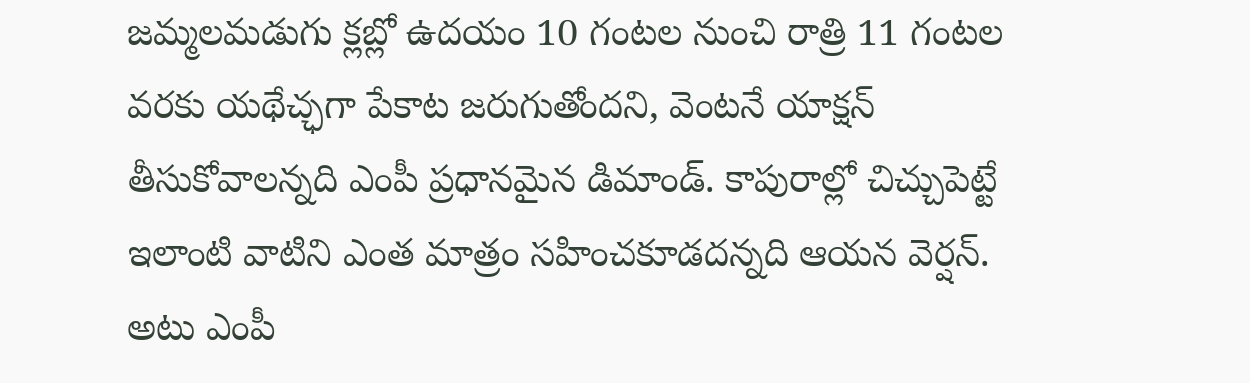జమ్మలమడుగు క్లబ్లో ఉదయం 10 గంటల నుంచి రాత్రి 11 గంటల వరకు యథేచ్ఛగా పేకాట జరుగుతోందని, వెంటనే యాక్షన్ తీసుకోవాలన్నది ఎంపీ ప్రధానమైన డిమాండ్. కాపురాల్లో చిచ్చుపెట్టే ఇలాంటి వాటిని ఎంత మాత్రం సహించకూడదన్నది ఆయన వెర్షన్. అటు ఎంపీ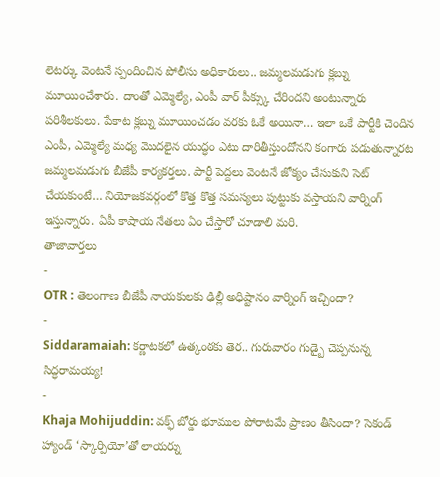లెటర్కు వెంటనే స్పందించిన పోలీసు అధికారులు.. జమ్మలమడుగు క్లబ్ను మూయించేశారు. దాంతో ఎమ్మెల్యే, ఎంపీ వార్ పీక్స్కు చేరిందని అంటున్నారు పరిశీలకులు. పేకాట క్లబ్ను మూయించడం వరకు ఓకే అయినా… ఇలా ఒకే పార్టీకి చెందిన ఎంపీ, ఎమ్మెల్యే మధ్య మొదలైన యుద్ధం ఎటు దారితీస్తుందోనని కంగారు పడుతున్నారట జమ్మలమడుగు బీజేపీ కార్యకర్తలు. పార్టీ పెద్దలు వెంటనే జోక్యం చేసుకుని సెట్ చేయకుంటే… నియోజకవర్గంలో కొత్త కొత్త సమస్యలు పుట్టుకు వస్తాయని వార్నింగ్ ఇస్తున్నారు. ఏపీ కాషాయ నేతలు ఏం చేస్తారో చూడాలి మరి.
తాజావార్తలు
-
OTR : తెలంగాణ బీజేపీ నాయకులకు ఢిల్లీ అధిష్టానం వార్నింగ్ ఇచ్చిందా?
-
Siddaramaiah: కర్ణాటకలో ఉత్కంఠకు తెర.. గురువారం గుడ్బై చెప్పనున్న సిద్ధరామయ్య!
-
Khaja Mohijuddin: వక్ఫ్ బోర్డు భూముల పోరాటమే ప్రాణం తీసిందా? సెకండ్ హ్యాండ్ ‘స్కార్పియో’తో లాయర్ను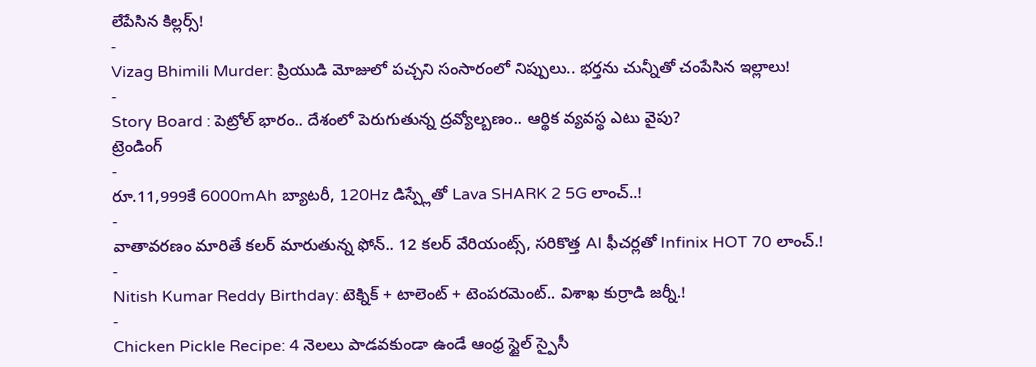లేపేసిన కిల్లర్స్!
-
Vizag Bhimili Murder: ప్రియుడి మోజులో పచ్చని సంసారంలో నిప్పులు.. భర్తను చున్నీతో చంపేసిన ఇల్లాలు!
-
Story Board : పెట్రోల్ భారం.. దేశంలో పెరుగుతున్న ద్రవ్యోల్బణం.. ఆర్థిక వ్యవస్థ ఎటు వైపు?
ట్రెండింగ్
-
రూ.11,999కే 6000mAh బ్యాటరీ, 120Hz డిస్ప్లేతో Lava SHARK 2 5G లాంచ్..!
-
వాతావరణం మారితే కలర్ మారుతున్న ఫోన్.. 12 కలర్ వేరియంట్స్, సరికొత్త AI ఫీచర్లతో Infinix HOT 70 లాంచ్.!
-
Nitish Kumar Reddy Birthday: టెక్నిక్ + టాలెంట్ + టెంపరమెంట్.. విశాఖ కుర్రాడి జర్నీ.!
-
Chicken Pickle Recipe: 4 నెలలు పాడవకుండా ఉండే ఆంధ్ర స్టైల్ స్పైసీ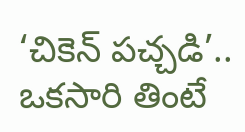‘చికెన్ పచ్చడి’.. ఒకసారి తింటే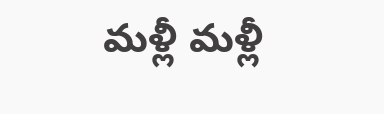మళ్లీ మళ్లీ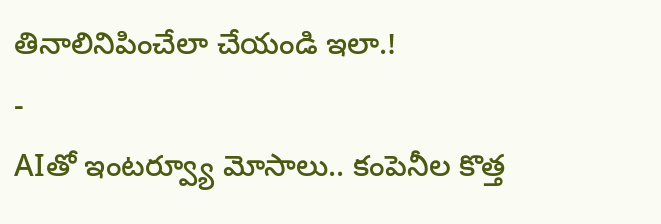తినాలినిపించేలా చేయండి ఇలా.!
-
AIతో ఇంటర్వ్యూ మోసాలు.. కంపెనీల కొత్త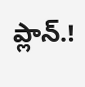ప్లాన్.!